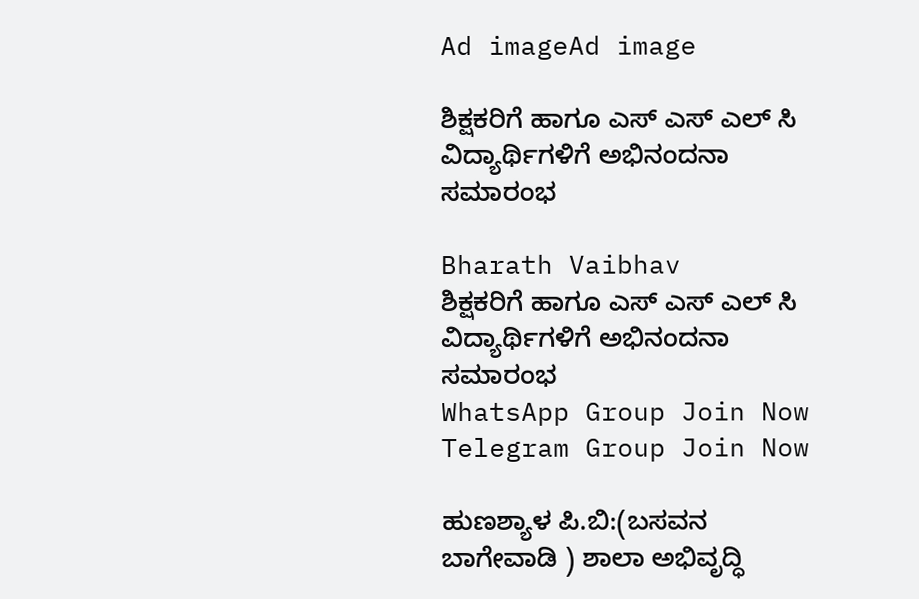Ad imageAd image

ಶಿಕ್ಷಕರಿಗೆ ಹಾಗೂ ಎಸ್ ಎಸ್ ಎಲ್ ಸಿ ವಿದ್ಯಾರ್ಥಿಗಳಿಗೆ ಅಭಿನಂದನಾ ಸಮಾರಂಭ

Bharath Vaibhav
ಶಿಕ್ಷಕರಿಗೆ ಹಾಗೂ ಎಸ್ ಎಸ್ ಎಲ್ ಸಿ ವಿದ್ಯಾರ್ಥಿಗಳಿಗೆ ಅಭಿನಂದನಾ ಸಮಾರಂಭ
WhatsApp Group Join Now
Telegram Group Join Now

ಹುಣಶ್ಯಾಳ ಪಿ.ಬಿ:(ಬಸವನ ಬಾಗೇವಾಡಿ ) ಶಾಲಾ ಅಭಿವೃದ್ಧಿ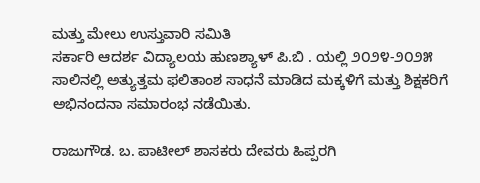ಮತ್ತು ಮೇಲು ಉಸ್ತುವಾರಿ ಸಮಿತಿ
ಸರ್ಕಾರಿ ಆದರ್ಶ ವಿದ್ಯಾಲಯ ಹುಣಶ್ಯಾಳ್ ಪಿ.ಬಿ . ಯಲ್ಲಿ ೨೦೨೪-೨೦೨೫ ಸಾಲಿನಲ್ಲಿ ಅತ್ಯುತ್ತಮ ಫಲಿತಾಂಶ ಸಾಧನೆ ಮಾಡಿದ ಮಕ್ಕಳಿಗೆ ಮತ್ತು ಶಿಕ್ಷಕರಿಗೆ ಅಭಿನಂದನಾ ಸಮಾರಂಭ ನಡೆಯಿತು.

ರಾಜುಗೌಡ. ಬ. ಪಾಟೀಲ್ ಶಾಸಕರು ದೇವರು ಹಿಪ್ಪರಗಿ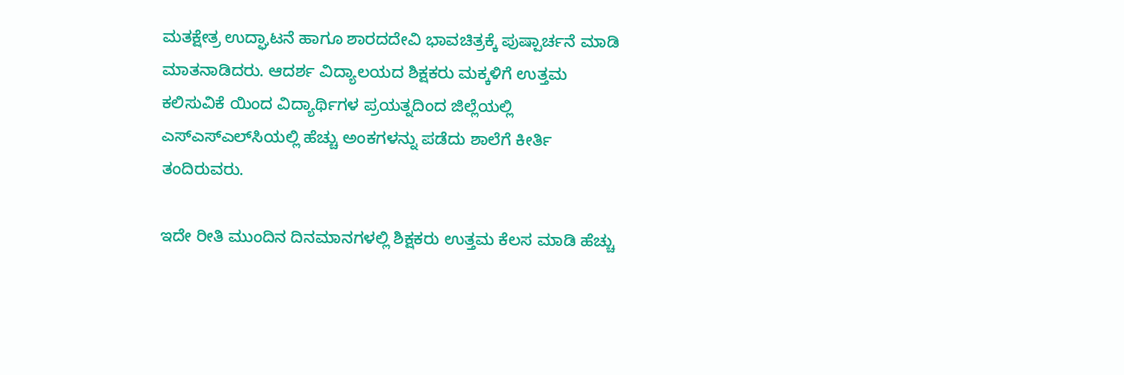ಮತಕ್ಷೇತ್ರ ಉದ್ಘಾಟನೆ ಹಾಗೂ ಶಾರದದೇವಿ ಭಾವಚಿತ್ರಕ್ಕೆ ಪುಷ್ಪಾರ್ಚನೆ ಮಾಡಿ ಮಾತನಾಡಿದರು. ಆದರ್ಶ ವಿದ್ಯಾಲಯದ ಶಿಕ್ಷಕರು ಮಕ್ಕಳಿಗೆ ಉತ್ತಮ ಕಲಿಸುವಿಕೆ ಯಿಂದ ವಿದ್ಯಾರ್ಥಿಗಳ ಪ್ರಯತ್ನದಿಂದ ಜಿಲ್ಲೆಯಲ್ಲಿ ಎಸ್‍ಎಸ್‍ಎಲ್‍ಸಿಯಲ್ಲಿ ಹೆಚ್ಚು ಅಂಕಗಳನ್ನು ಪಡೆದು ಶಾಲೆಗೆ ಕೀರ್ತಿ ತಂದಿರುವರು.

ಇದೇ ರೀತಿ ಮುಂದಿನ ದಿನಮಾನಗಳಲ್ಲಿ ಶಿಕ್ಷಕರು ಉತ್ತಮ ಕೆಲಸ ಮಾಡಿ ಹೆಚ್ಚು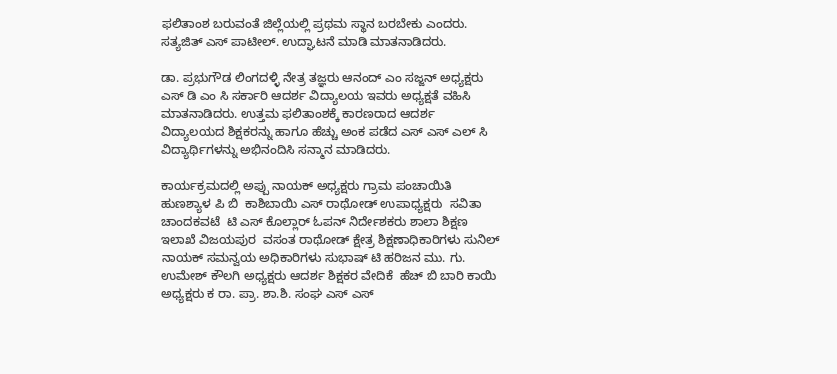ಫಲಿತಾಂಶ ಬರುವಂತೆ ಜಿಲ್ಲೆಯಲ್ಲಿ ಪ್ರಥಮ ಸ್ಥಾನ ಬರಬೇಕು ಎಂದರು.  ಸತ್ಯಜಿತ್ ಎಸ್ ಪಾಟೀಲ್. ಉದ್ಘಾಟನೆ ಮಾಡಿ ಮಾತನಾಡಿದರು.

ಡಾ. ಪ್ರಭುಗೌಡ ಲಿಂಗದಳ್ಳಿ ನೇತ್ರ ತಜ್ಞರು ಆನಂದ್ ಎಂ ಸಜ್ಜನ್ ಅಧ್ಯಕ್ಷರು ಎಸ್ ಡಿ ಎಂ ಸಿ ಸರ್ಕಾರಿ ಆದರ್ಶ ವಿದ್ಯಾಲಯ ಇವರು ಅಧ್ಯಕ್ಷತೆ ವಹಿಸಿ ಮಾತನಾಡಿದರು. ಉತ್ತಮ ಫಲಿತಾಂಶಕ್ಕೆ ಕಾರಣರಾದ ಆದರ್ಶ ವಿದ್ಯಾಲಯದ ಶಿಕ್ಷಕರನ್ನು ಹಾಗೂ ಹೆಚ್ಚು ಅಂಕ ಪಡೆದ ಎಸ್ ಎಸ್ ಎಲ್ ಸಿ ವಿದ್ಯಾರ್ಥಿಗಳನ್ನು ಅಭಿನಂದಿಸಿ ಸನ್ಮಾನ ಮಾಡಿದರು.

ಕಾರ್ಯಕ್ರಮದಲ್ಲಿ ಅಪ್ಪು ನಾಯಕ್ ಅಧ್ಯಕ್ಷರು ಗ್ರಾಮ ಪಂಚಾಯಿತಿ ಹುಣಶ್ಯಾಳ ಪಿ ಬಿ  ಕಾಶಿಬಾಯಿ ಎಸ್ ರಾಥೋಡ್ ಉಪಾಧ್ಯಕ್ಷರು  ಸವಿತಾ ಚಾಂದಕವಟೆ  ಟಿ ಎಸ್ ಕೊಲ್ಲಾರ್ ಓಪನ್ ನಿರ್ದೇಶಕರು ಶಾಲಾ ಶಿಕ್ಷಣ ಇಲಾಖೆ ವಿಜಯಪುರ  ವಸಂತ ರಾಥೋಡ್ ಕ್ಷೇತ್ರ ಶಿಕ್ಷಣಾಧಿಕಾರಿಗಳು ಸುನಿಲ್ ನಾಯಕ್ ಸಮನ್ವಯ ಅಧಿಕಾರಿಗಳು ಸುಭಾಷ್ ಟಿ ಹರಿಜನ ಮು. ಗು.  ಉಮೇಶ್ ಕೌಲಗಿ ಅಧ್ಯಕ್ಷರು ಆದರ್ಶ ಶಿಕ್ಷಕರ ವೇದಿಕೆ  ಹೆಚ್ ಬಿ ಬಾರಿ ಕಾಯಿ ಅಧ್ಯಕ್ಷರು ಕ ರಾ. ಪ್ರಾ. ಶಾ.ಶಿ. ಸಂಘ ಎಸ್ ಎಸ್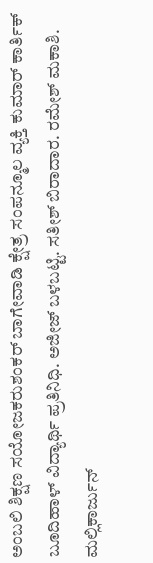ಅಂಬಲಿ ಶಿಕ್ಷಣ ಸಯೋಜಕರುಶಂಕರ್ ಬಾಗೇವಾಡಿ ಕ್ಷೇತ್ರ ಸಂಪನ್ಮೂಲ ವ್ಯಕ್ತಿ ಕುಮಾರ್ ಕಾರ್ತಿಕ್ ಬೂದಿಹಾಳ್ ವಿದ್ಯಾರ್ಥಿ ಪ್ರತಿನಿಧಿ. ಅಜೀಜ್ ಬಳಬಟ್ಟಿ. ಸತೀಶ್ ಬಿರಾದಾರ. ರಮೇಶ್ ಮಕಾಶಿ. ಮಲ್ಲಿಕಾರ್ಜುನ್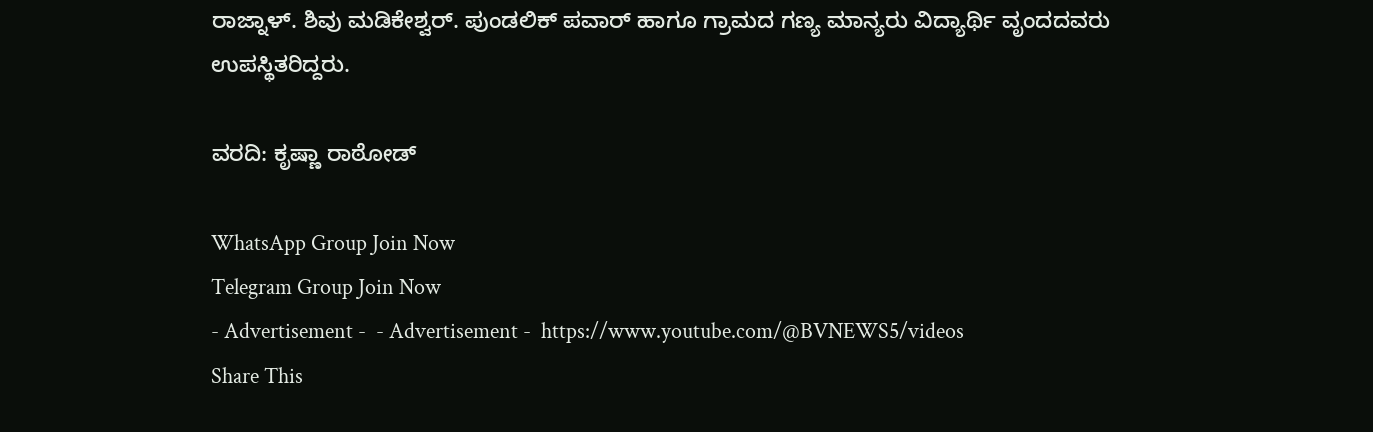ರಾಜ್ನಾಳ್. ಶಿವು ಮಡಿಕೇಶ್ವರ್. ಪುಂಡಲಿಕ್ ಪವಾರ್ ಹಾಗೂ ಗ್ರಾಮದ ಗಣ್ಯ ಮಾನ್ಯರು ವಿದ್ಯಾರ್ಥಿ ವೃಂದದವರು ಉಪಸ್ಥಿತರಿದ್ದರು.

ವರದಿ: ಕೃಷ್ಣಾ ರಾಠೋಡ್

WhatsApp Group Join Now
Telegram Group Join Now
- Advertisement -  - Advertisement -  https://www.youtube.com/@BVNEWS5/videos
Share This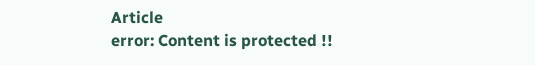Article
error: Content is protected !!